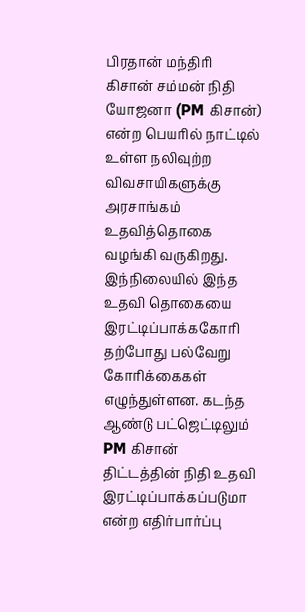பிரதான் மந்திரி கிசான் சம்மன் நிதி யோஜனா (PM கிசான்) என்ற பெயரில் நாட்டில் உள்ள நலிவுற்ற விவசாயிகளுக்கு அரசாங்கம் உதவித்தொகை வழங்கி வருகிறது. இந்நிலையில் இந்த உதவி தொகையை இரட்டிப்பாக்ககோரி தற்போது பல்வேறு கோரிக்கைகள் எழுந்துள்ளன. கடந்த ஆண்டு பட்ஜெட்டிலும் PM கிசான் திட்டத்தின் நிதி உதவி இரட்டிப்பாக்கப்படுமா என்ற எதிர்பார்ப்பு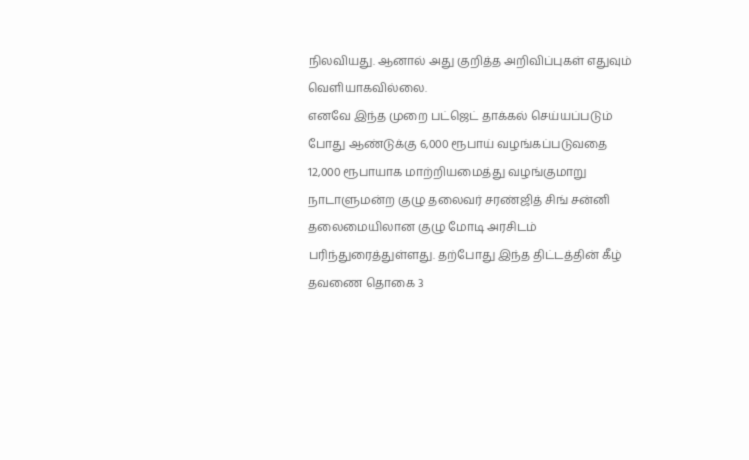நிலவியது. ஆனால் அது குறித்த அறிவிப்புகள் எதுவும் வெளியாகவில்லை.
எனவே இந்த முறை பட்ஜெட் தாக்கல் செய்யப்படும் போது ஆண்டுக்கு 6,000 ரூபாய் வழங்கப்படுவதை 12,000 ரூபாயாக மாற்றியமைத்து வழங்குமாறு நாடாளுமன்ற குழு தலைவர் சரண்ஜித் சிங் சன்னி தலைமையிலான குழு மோடி அரசிடம் பரிந்துரைத்துள்ளது. தற்போது இந்த திட்டத்தின் கீழ் தவணை தொகை 3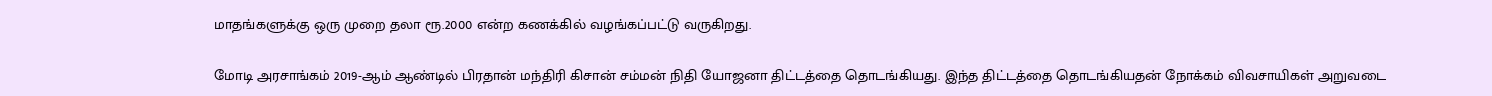மாதங்களுக்கு ஒரு முறை தலா ரூ.2000 என்ற கணக்கில் வழங்கப்பட்டு வருகிறது.

மோடி அரசாங்கம் 2019-ஆம் ஆண்டில் பிரதான் மந்திரி கிசான் சம்மன் நிதி யோஜனா திட்டத்தை தொடங்கியது. இந்த திட்டத்தை தொடங்கியதன் நோக்கம் விவசாயிகள் அறுவடை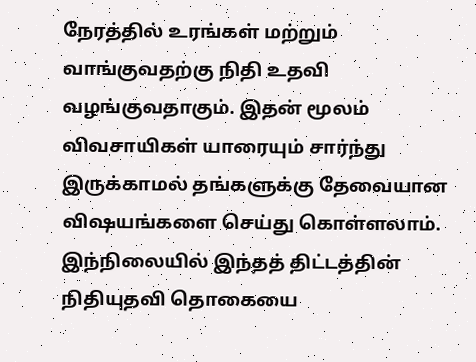நேரத்தில் உரங்கள் மற்றும் வாங்குவதற்கு நிதி உதவி வழங்குவதாகும். இதன் மூலம் விவசாயிகள் யாரையும் சார்ந்து இருக்காமல் தங்களுக்கு தேவையான விஷயங்களை செய்து கொள்ளலாம். இந்நிலையில் இந்தத் திட்டத்தின் நிதியுதவி தொகையை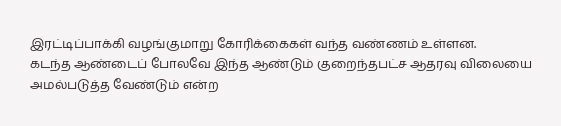இரட்டிப்பாக்கி வழங்குமாறு கோரிக்கைகள் வந்த வண்ணம் உள்ளன.
கடந்த ஆண்டைப் போலவே இந்த ஆண்டும் குறைந்தபட்ச ஆதரவு விலையை அமல்படுத்த வேண்டும் என்ற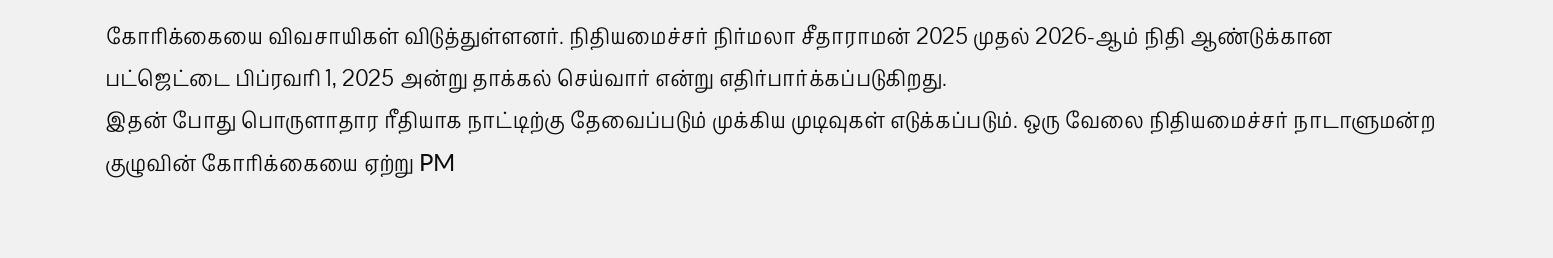கோரிக்கையை விவசாயிகள் விடுத்துள்ளனர். நிதியமைச்சர் நிர்மலா சீதாராமன் 2025 முதல் 2026-ஆம் நிதி ஆண்டுக்கான பட்ஜெட்டை பிப்ரவரி 1, 2025 அன்று தாக்கல் செய்வார் என்று எதிர்பார்க்கப்படுகிறது.
இதன் போது பொருளாதார ரீதியாக நாட்டிற்கு தேவைப்படும் முக்கிய முடிவுகள் எடுக்கப்படும். ஒரு வேலை நிதியமைச்சர் நாடாளுமன்ற குழுவின் கோரிக்கையை ஏற்று PM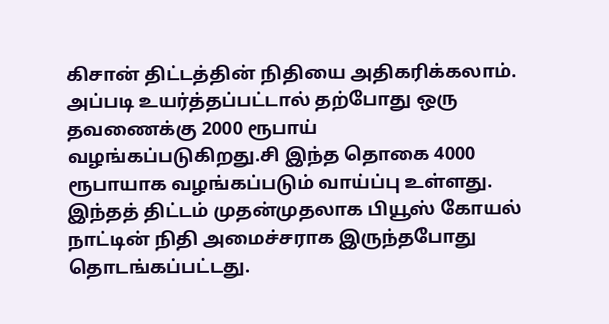கிசான் திட்டத்தின் நிதியை அதிகரிக்கலாம். அப்படி உயர்த்தப்பட்டால் தற்போது ஒரு தவணைக்கு 2000 ரூபாய் வழங்கப்படுகிறது.சி இந்த தொகை 4000 ரூபாயாக வழங்கப்படும் வாய்ப்பு உள்ளது.
இந்தத் திட்டம் முதன்முதலாக பியூஸ் கோயல் நாட்டின் நிதி அமைச்சராக இருந்தபோது தொடங்கப்பட்டது.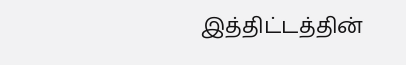இத்திட்டத்தின்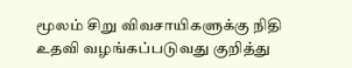மூலம் சிறு விவசாயிகளுக்கு நிதி உதவி வழங்கப்படுவது குறித்து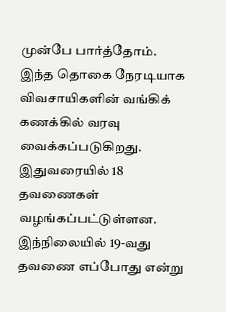முன்பே பார்த்தோம். இந்த தொகை நேரடியாக விவசாயிகளின் வங்கிக் கணக்கில் வரவு வைக்கப்படுகிறது. இதுவரையில் 18 தவணைகள் வழங்கப்பட்டுள்ளன. இந்நிலையில் 19-வது தவணை எப்போது என்று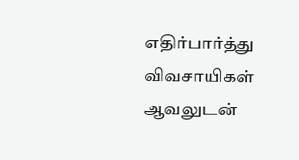எதிர்பார்த்து விவசாயிகள் ஆவலுடன்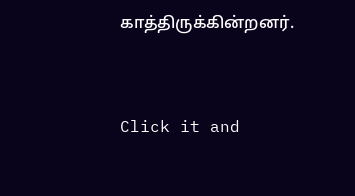காத்திருக்கின்றனர்.


Click it and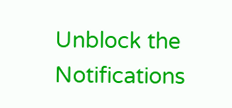Unblock the Notifications